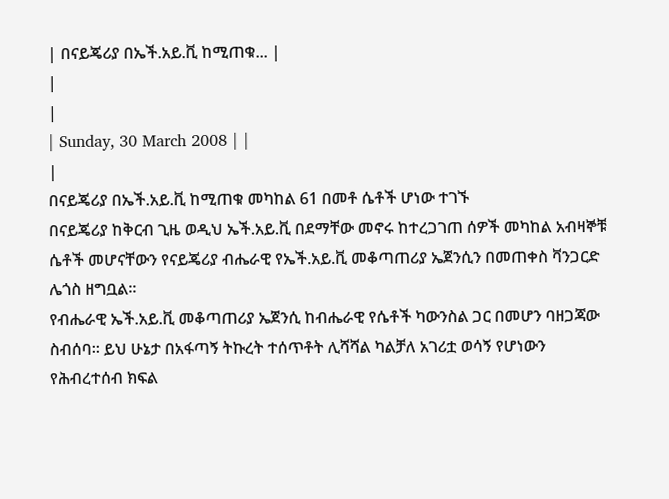| በናይጄሪያ በኤች.አይ.ቪ ከሚጠቁ... |
|
|
| Sunday, 30 March 2008 | |
|
በናይጄሪያ በኤች.አይ.ቪ ከሚጠቁ መካከል 61 በመቶ ሴቶች ሆነው ተገኙ
በናይጄሪያ ከቅርብ ጊዜ ወዲህ ኤች.አይ.ቪ በደማቸው መኖሩ ከተረጋገጠ ሰዎች መካከል አብዛኞቹ ሴቶች መሆናቸውን የናይጄሪያ ብሔራዊ የኤች.አይ.ቪ መቆጣጠሪያ ኤጀንሲን በመጠቀስ ቫንጋርድ ሌጎስ ዘግቧል፡፡
የብሔራዊ ኤች.አይ.ቪ መቆጣጠሪያ ኤጀንሲ ከብሔራዊ የሴቶች ካውንስል ጋር በመሆን ባዘጋጃው ስብሰባ፡፡ ይህ ሁኔታ በአፋጣኝ ትኩረት ተሰጥቶት ሊሻሻል ካልቻለ አገሪቷ ወሳኝ የሆነውን የሕብረተሰብ ክፍል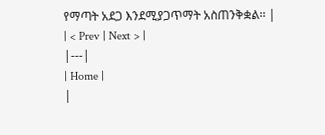የማጣት አደጋ እንደሚያጋጥማት አስጠንቅቋል፡፡ |
| < Prev | Next > |
|---|
| Home |
|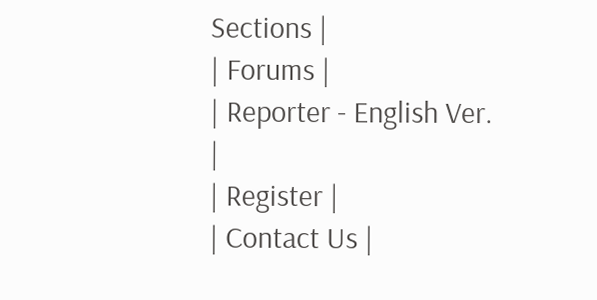Sections |
| Forums |
| Reporter - English Ver. |
| Register |
| Contact Us |